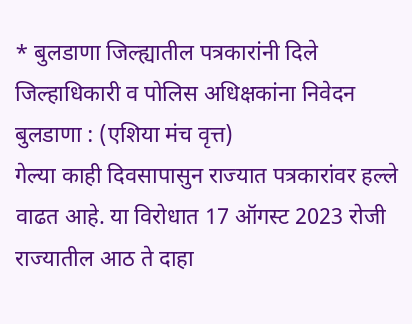* बुलडाणा जिल्ह्यातील पत्रकारांनी दिले जिल्हाधिकारी व पोलिस अधिक्षकांना निवेदन
बुलडाणा : (एशिया मंच वृत्त)
गेल्या काही दिवसापासुन राज्यात पत्रकारांवर हल्ले वाढत आहे. या विरोधात 17 ऑगस्ट 2023 रोजी राज्यातील आठ ते दाहा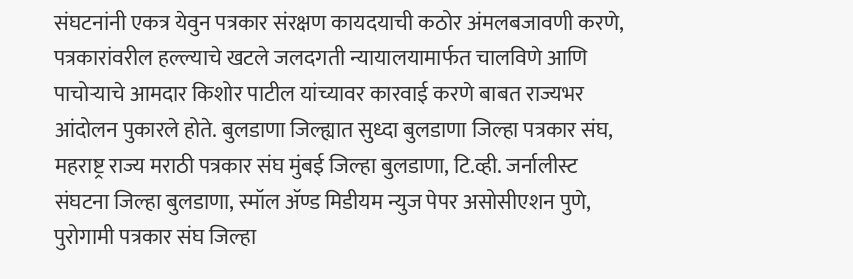संघटनांनी एकत्र येवुन पत्रकार संरक्षण कायदयाची कठोर अंमलबजावणी करणे, पत्रकारांवरील हल्ल्याचे खटले जलदगती न्यायालयामार्फत चालविणे आणि पाचोऱ्याचे आमदार किशोर पाटील यांच्यावर कारवाई करणे बाबत राज्यभर आंदोलन पुकारले होते. बुलडाणा जिल्ह्यात सुध्दा बुलडाणा जिल्हा पत्रकार संघ, महराष्ट्र राज्य मराठी पत्रकार संघ मुंबई जिल्हा बुलडाणा, टि.व्ही. जर्नालीस्ट संघटना जिल्हा बुलडाणा, स्मॉल ॲण्ड मिडीयम न्युज पेपर असोसीएशन पुणे, पुरोगामी पत्रकार संघ जिल्हा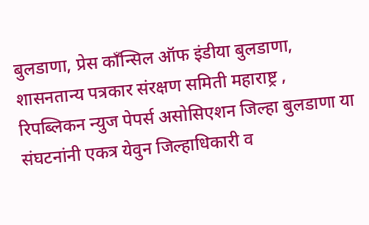बुलडाणा, प्रेस काँन्सिल ऑफ इंडीया बुलडाणा, शासनतान्य पत्रकार संरक्षण समिती महाराष्ट्र , रिपब्लिकन न्युज पेपर्स असोसिएशन जिल्हा बुलडाणा या संघटनांनी एकत्र येवुन जिल्हाधिकारी व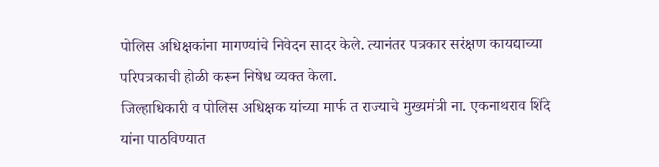पोलिस अधिक्षकांना मागण्यांचे निवेदन सादर केले. त्यानंतर पत्रकार सरंक्षण कायद्याच्या परिपत्रकाची होळी करून निषेध व्यक्त केला.
जिल्हाधिकारी व पोलिस अधिक्षक यांच्या मार्फ त राज्याचे मुख्यमंत्री ना. एकनाथराव शिंदे यांना पाठविण्यात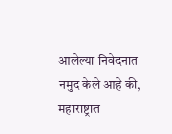आलेल्या निवेदनात नमुद केले आहे की, महाराष्ट्रात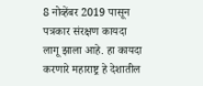8 नोव्हेंबर 2019 पासून पत्रकार संरक्षण कायदा लागू झाला आहे. हा कायदा करणारे महाराष्ट्र हे देशातील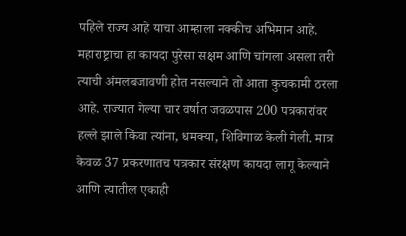पहिले राज्य आहे याचा आम्हाला नक्कीच अभिमान आहे. महाराष्ट्राचा हा कायदा पुरेसा सक्षम आणि चांगला असला तरी त्याची अंमलबजावणी होत नसल्याने तो आता कुचकामी ठरला आहे. राज्यात गेल्या चार वर्षात जवळपास 200 पत्रकारांवर हल्ले झाले किंवा त्यांना, धमक्या, शिविगाळ केली गेली. मात्र केवळ 37 प्रकरणातच पत्रकार संरक्षण कायदा लागू केल्याने आणि त्यातील एकाही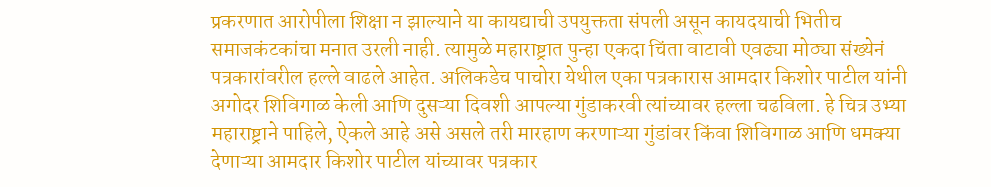प्रकरणात आरोपीला शिक्षा न झाल्याने या कायद्याची उपयुक्तता संपली असून कायदयाची भितीच समाजकंटकांचा मनात उरली नाही. त्यामुळे महाराष्ट्रात पुन्हा एकदा चिंता वाटावी एवढ्या मोठ्या संख्येनं पत्रकारांवरील हल्ले वाढले आहेत. अलिकडेच पाचोरा येथील एका पत्रकारास आमदार किशोर पाटील यांनी अगोदर शिविगाळ केली आणि दुसऱ्या दिवशी आपल्या गुंडाकरवी त्यांच्यावर हल्ला चढविला. हे चित्र उभ्या महाराष्ट्राने पाहिले, ऐकले आहे असे असले तरी मारहाण करणाऱ्या गुंडांवर किंवा शिविगाळ आणि धमक्या देणाऱ्या आमदार किशोर पाटील यांच्यावर पत्रकार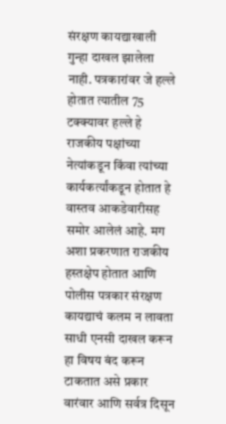संरक्षण कायद्याखाली गुन्हा दाखल झालेला नाही. पत्रकारांवर जे हल्ले होतात त्यातील 75 टक्क्यावर हल्ले हे राजकीय पक्षांच्या नेत्यांकडून किंवा त्यांच्या कार्यकर्त्यांकडून होतात हे वास्तव आकडेवारीसह समोर आलेलं आहे. मग अशा प्रकरणात राजकीय हस्तक्षेप होतात आणि पोलीस पत्रकार संरक्षण कायद्याचं कलम न लावता साधी एनसी दाखल करून हा विषय बंद करून टाकतात असे प्रकार वारंवार आणि सर्वत्र दिसून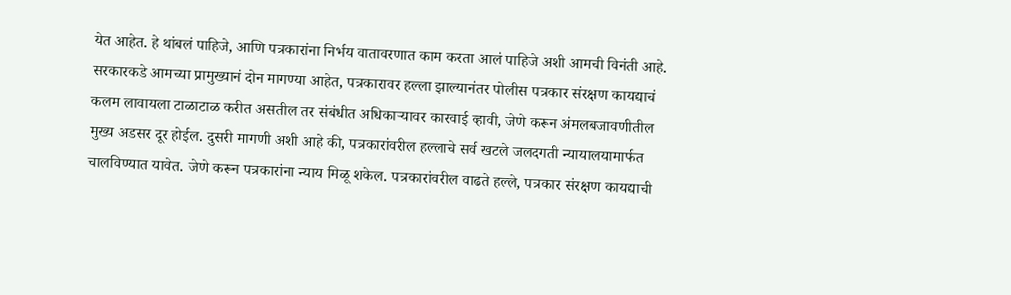येत आहेत. हे थांबलं पाहिजे, आणि पत्रकारांना निर्भय वातावरणात काम करता आलं पाहिजे अशी आमची विनंती आहे.
सरकारकडे आमच्या प्रामुख्यानं दोन मागण्या आहेत, पत्रकारावर हल्ला झाल्यानंतर पोलीस पत्रकार संरक्षण कायद्याचं कलम लावायला टाळाटाळ करीत असतील तर संबंधीत अधिकाऱ्यावर कारवाई व्हावी, जेणे करून अंमलबजावणीतील मुख्य अडसर दूर होईल. दुसरी मागणी अशी आहे की, पत्रकारांवरील हल्लाचे सर्व खटले जलदगती न्यायालयामार्फत चालविण्यात यावेत. जेणे करून पत्रकारांना न्याय मिळू शकेल. पत्रकारांवरील वाढते हल्ले, पत्रकार संरक्षण कायद्याची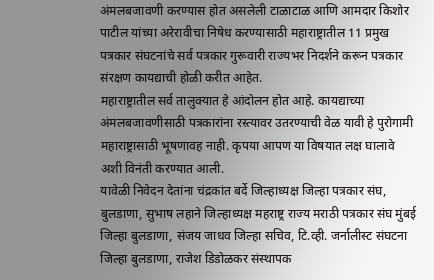अंमलबजावणी करण्यास होत असलेली टाळाटाळ आणि आमदार किशोर पाटील यांच्या अरेरावीचा निषेध करण्यासाठी महाराष्ट्रातील 11 प्रमुख पत्रकार संघटनांचे सर्व पत्रकार गुरूवारी राज्यभर निदर्शने करून पत्रकार संरक्षण कायद्याची होळी करीत आहेत.
महाराष्ट्रातील सर्व तालुक्यात हे आंदोलन होत आहे. कायद्याच्या अंमलबजावणीसाठी पत्रकारांना रस्त्यावर उतरण्याची वेळ यावी हे पुरोगामी महाराष्ट्रासाठी भूषणावह नाही. कृपया आपण या विषयात लक्ष घालावे अशी विनंती करण्यात आली.
यावेळी निवेदन देतांना चंद्रकांत बर्दे जिल्हाध्यक्ष जिल्हा पत्रकार संघ, बुलडाणा, सुभाष लहाने जिल्हाध्यक्ष महराष्ट्र राज्य मराठी पत्रकार संघ मुंबई जिल्हा बुलडाणा, संजय जाधव जिल्हा सचिव, टि.व्ही. जर्नालीस्ट संघटना जिल्हा बुलडाणा, राजेश डिडोळकर संस्थापक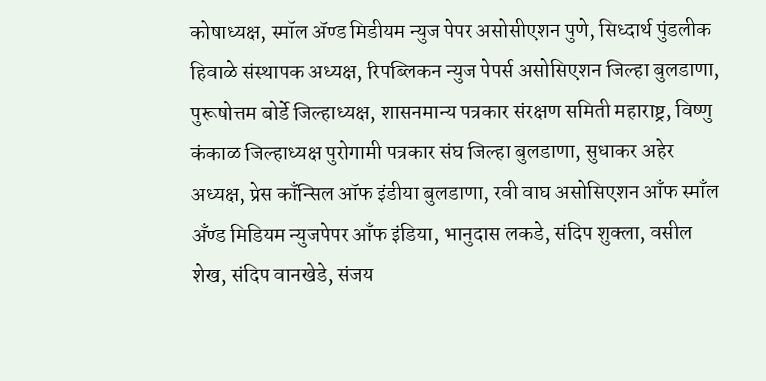कोषाध्यक्ष, स्मॉल ॲण्ड मिडीयम न्युज पेपर असोसीएशन पुणे, सिध्दार्थ पुंडलीक हिवाळे संस्थापक अध्यक्ष, रिपब्लिकन न्युज पेपर्स असोसिएशन जिल्हा बुलडाणा, पुरूषोत्तम बोर्डे जिल्हाध्यक्ष, शासनमान्य पत्रकार संरक्षण समिती महाराष्ट्र, विष्णु कंकाळ जिल्हाध्यक्ष पुरोगामी पत्रकार संघ जिल्हा बुलडाणा, सुधाकर अहेर अध्यक्ष, प्रेस काँन्सिल ऑफ इंडीया बुलडाणा, रवी वाघ असोसिएशन आँफ स्माँल अँण्ड मिडियम न्युजपेपर आँफ इंडिया, भानुदास लकडे, संदिप शुक्ला, वसील शेख, संदिप वानखेडे, संजय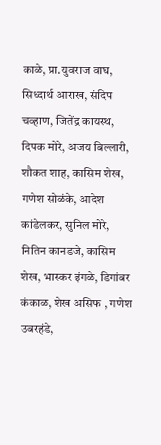काळे, प्रा.युवराज वाघ, सिध्दार्थ आराख, संदिप चव्हाण, जितेंद्र कायस्थ, दिपक मोरे, अजय बिल्लारी, शौकत शाह, कासिम शेख, गणेश सोळंके, आदेश कांडेलकर, सुनिल मोरे, नितिन कानडजे, कासिम शेख, भास्कर इंगळे, डिगांबर कंकाळ, शेख असिफ , गणेश उबरहंडे,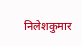निलेशकुमार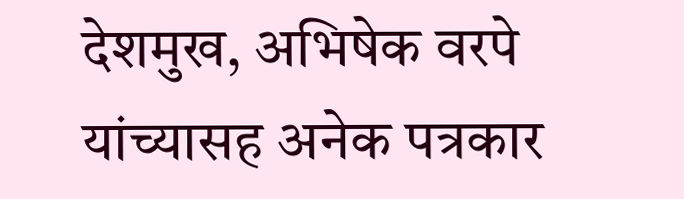देशमुख, अभिषेक वरपे यांच्यासह अनेक पत्रकार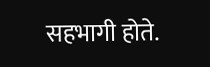सहभागी होते.